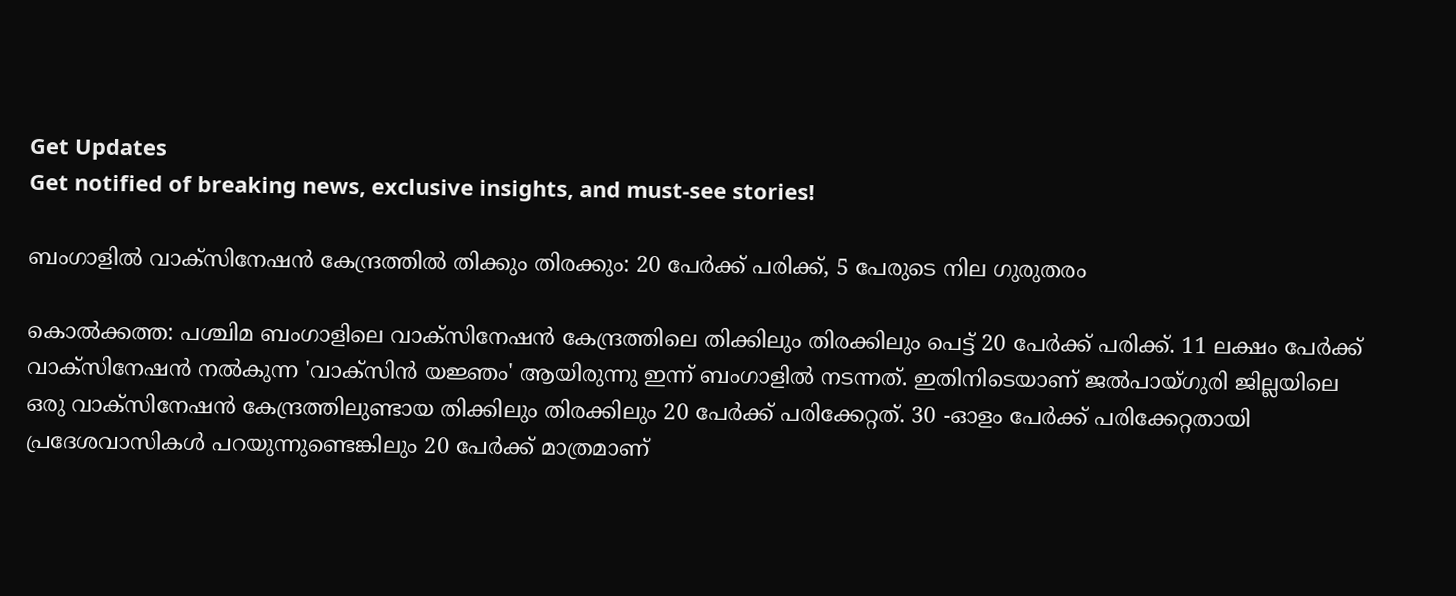Get Updates
Get notified of breaking news, exclusive insights, and must-see stories!

ബംഗാളില്‍ വാക്സിനേഷന്‍ കേന്ദ്രത്തില്‍ തിക്കും തിരക്കും: 20 പേര്‍ക്ക് പരിക്ക്, 5 പേരുടെ നില ഗുരുതരം

കൊല്‍ക്കത്ത: പശ്ചിമ ബംഗാളിലെ വാക്സിനേഷന്‍ കേന്ദ്രത്തിലെ തിക്കിലും തിരക്കിലും പെട്ട് 20 പേര്‍ക്ക് പരിക്ക്. 11 ലക്ഷം പേര്‍ക്ക് വാക്സിനേഷന്‍ നല്‍കുന്ന 'വാക്സിന്‍ യജ്ഞം' ആയിരുന്നു ഇന്ന് ബംഗാളില്‍ നടന്നത്. ഇതിനിടെയാണ് ജൽപായ്ഗുരി ജില്ലയിലെ ഒരു വാക്സിനേഷൻ കേന്ദ്രത്തിലുണ്ടായ തിക്കിലും തിരക്കിലും 20 പേർക്ക് പരിക്കേറ്റത്. 30 -ഓളം പേർക്ക് പരിക്കേറ്റതായി പ്രദേശവാസികൾ പറയുന്നുണ്ടെങ്കിലും 20 പേര്‍ക്ക് മാത്രമാണ്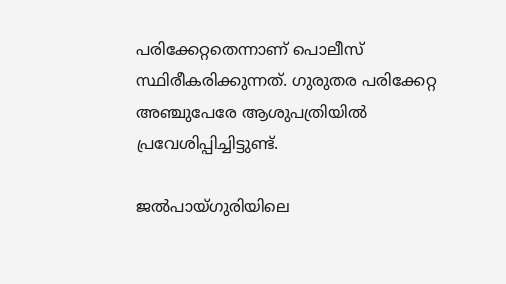പരിക്കേറ്റതെന്നാണ് പൊലീസ് സ്ഥിരീകരിക്കുന്നത്. ഗുരുതര പരിക്കേറ്റ അഞ്ചുപേരേ ആശുപത്രിയിൽ പ്രവേശിപ്പിച്ചിട്ടുണ്ട്.

ജൽപായ്ഗുരിയിലെ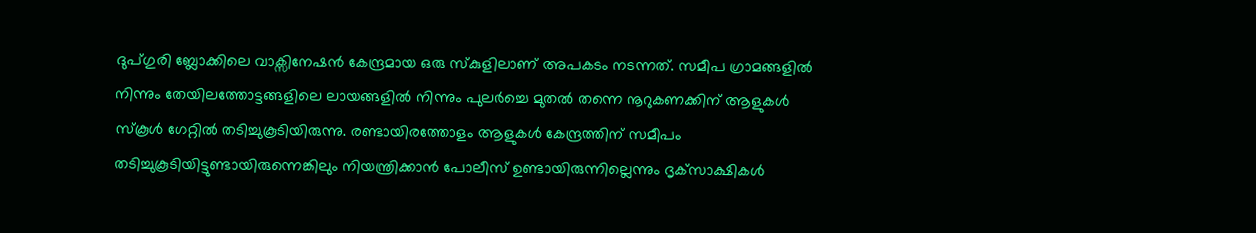ദുപ്ഗുരി ബ്ലോക്കിലെ വാക്സിനേഷന്‍ കേന്ദ്രമായ ഒരു സ്കുളിലാണ് അപകടം നടന്നത്. സമീപ ഗ്രാമങ്ങളില്‍ നിന്നും തേയിലത്തോട്ടങ്ങളിലെ ലായങ്ങളില്‍ നിന്നും പുലർച്ചെ മുതൽ തന്നെ നൂറുകണക്കിന് ആളുകൾ സ്കൂള്‍ ഗേറ്റില്‍ തടിച്ചുകൂടിയിരുന്നു. രണ്ടായിരത്തോളം ആളുകൾ കേന്ദ്രത്തിന് സമീപം തടിച്ചുകൂടിയിട്ടുണ്ടായിരുന്നെങ്കിലും നിയന്ത്രിക്കാന്‍ പോലീസ് ഉണ്ടായിരുന്നില്ലെന്നും ദൃക്‌സാക്ഷികൾ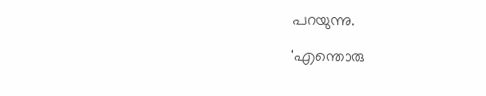പറയുന്നു.

'എന്തൊരു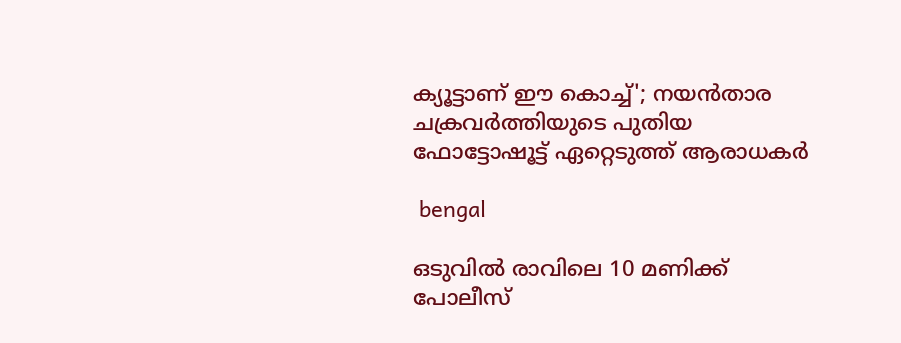ക്യൂട്ടാണ് ഈ കൊച്ച്'; നയന്‍താര ചക്രവര്‍ത്തിയുടെ പുതിയ ഫോട്ടോഷൂട്ട് ഏറ്റെടുത്ത് ആരാധകര്‍

 bengal

ഒടുവിൽ രാവിലെ 10 മണിക്ക് പോലീസ്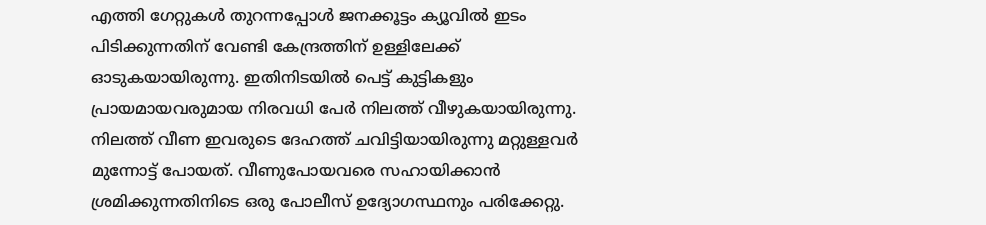എത്തി ഗേറ്റുകൾ തുറന്നപ്പോൾ ജനക്കൂട്ടം ക്യൂവില്‍ ഇടം പിടിക്കുന്നതിന് വേണ്ടി കേന്ദ്രത്തിന് ഉള്ളിലേക്ക് ഓടുകയായിരുന്നു. ഇതിനിടയില്‍ പെട്ട് കുട്ടികളും പ്രായമായവരുമായ നിരവധി പേര്‍ നിലത്ത് വീഴുകയായിരുന്നു. നിലത്ത് വീണ ഇവരുടെ ദേഹത്ത് ചവിട്ടിയായിരുന്നു മറ്റുള്ളവര്‍ മുന്നോട്ട് പോയത്. വീണുപോയവരെ സഹായിക്കാൻ ശ്രമിക്കുന്നതിനിടെ ഒരു പോലീസ് ഉദ്യോഗസ്ഥനും പരിക്കേറ്റു.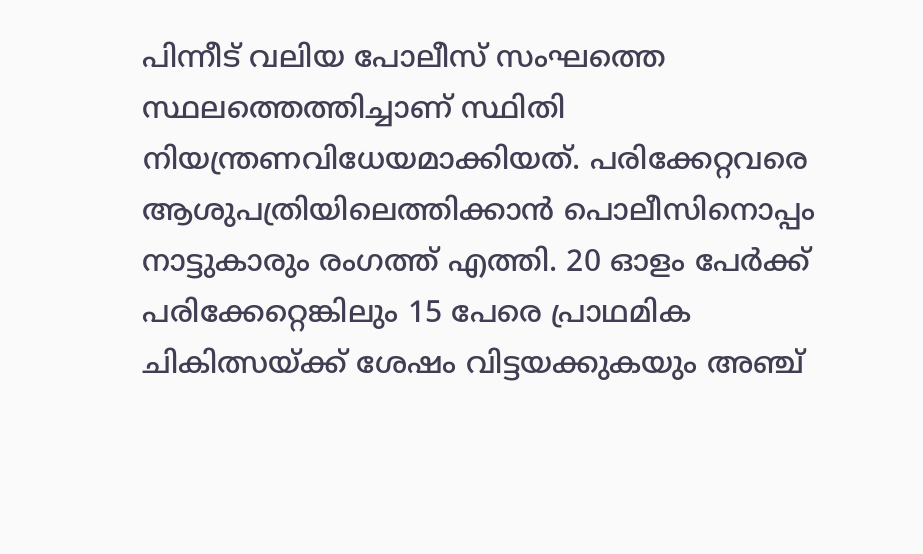പിന്നീട് വലിയ പോലീസ് സംഘത്തെ സ്ഥലത്തെത്തിച്ചാണ് സ്ഥിതി നിയന്ത്രണവിധേയമാക്കിയത്. പരിക്കേറ്റവരെ ആശുപത്രിയിലെത്തിക്കാൻ പൊലീസിനൊപ്പം നാട്ടുകാരും രംഗത്ത് എത്തി. 20 ഓളം പേർക്ക് പരിക്കേറ്റെങ്കിലും 15 പേരെ പ്രാഥമിക ചികിത്സയ്ക്ക് ശേഷം വിട്ടയക്കുകയും അഞ്ച്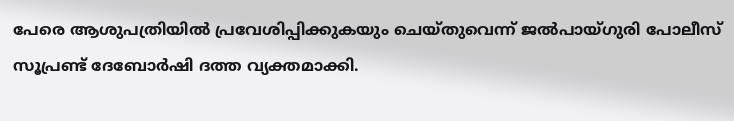പേരെ ആശുപത്രിയിൽ പ്രവേശിപ്പിക്കുകയും ചെയ്തുവെന്ന് ജൽപായ്ഗുരി പോലീസ് സൂപ്രണ്ട് ദേബോർഷി ദത്ത വ്യക്തമാക്കി.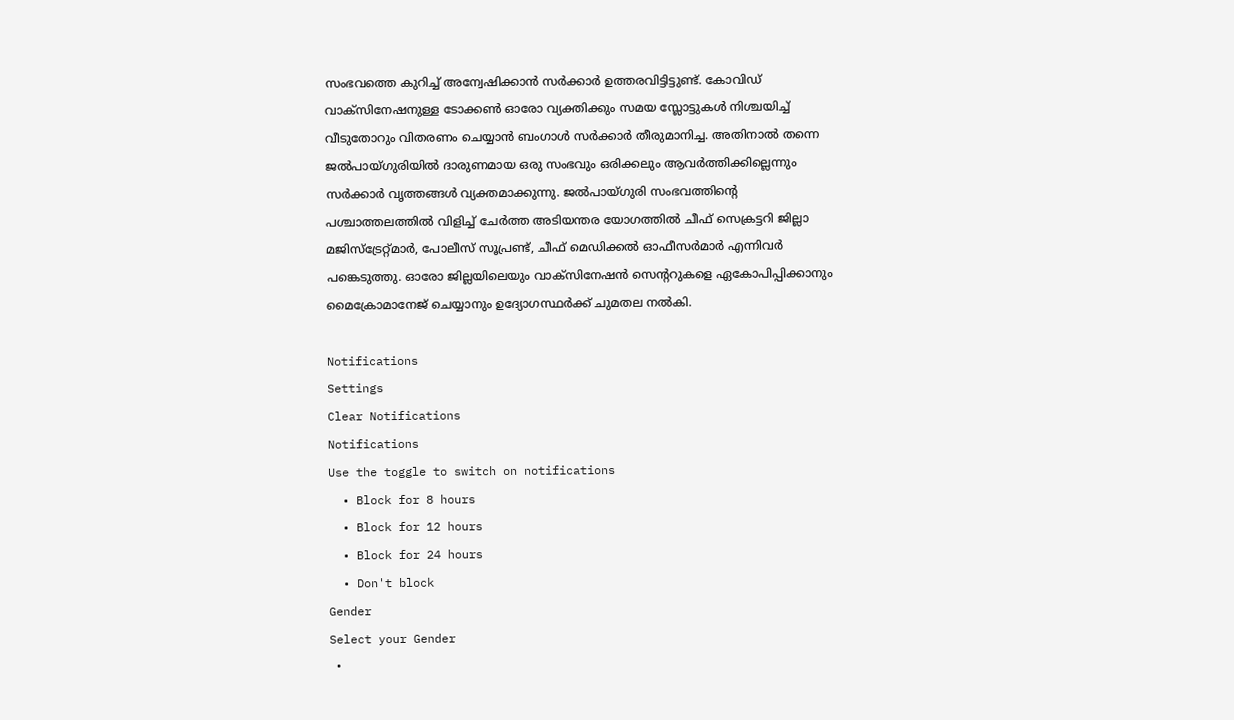സംഭവത്തെ കുറിച്ച് അന്വേഷിക്കാന്‍ സര്‍ക്കാര്‍ ഉത്തരവിട്ടിട്ടുണ്ട്. കോവിഡ് വാക്സിനേഷനുള്ള ടോക്കണ്‍ ഓരോ വ്യക്തിക്കും സമയ സ്ലോട്ടുകള്‍ നിശ്ചയിച്ച് വീടുതോറും വിതരണം ചെയ്യാൻ ബംഗാൾ സർക്കാർ തീരുമാനിച്ച. അതിനാൽ തന്നെ ജൽപായ്ഗുരിയിൽ ദാരുണമായ ഒരു സംഭവും ഒരിക്കലും ആവര്‍ത്തിക്കില്ലെന്നും സര്‍ക്കാര്‍ വൃത്തങ്ങള്‍ വ്യക്തമാക്കുന്നു. ജൽപായ്ഗുരി സംഭവത്തിന്‍റെ പശ്ചാത്തലത്തില്‍ വിളിച്ച് ചേര്‍ത്ത അടിയന്തര യോഗത്തില്‍ ചീഫ് സെക്രട്ടറി ജില്ലാ മജിസ്ട്രേറ്റ്മാർ, പോലീസ് സൂപ്രണ്ട്, ചീഫ് മെഡിക്കൽ ഓഫീസർമാർ എന്നിവര്‍ പങ്കെടുത്തു. ഓരോ ജില്ലയിലെയും വാക്സിനേഷൻ സെന്ററുകളെ ഏകോപിപ്പിക്കാനും മൈക്രോമാനേജ് ചെയ്യാനും ഉദ്യോഗസ്ഥര്‍ക്ക് ചുമതല നല്‍കി.

Notifications
Settings
Clear Notifications
Notifications
Use the toggle to switch on notifications
  • Block for 8 hours
  • Block for 12 hours
  • Block for 24 hours
  • Don't block
Gender
Select your Gender
  •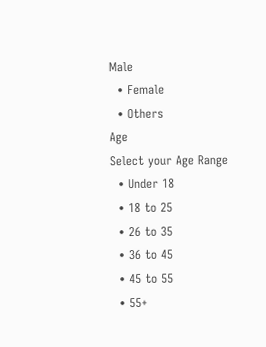Male
  • Female
  • Others
Age
Select your Age Range
  • Under 18
  • 18 to 25
  • 26 to 35
  • 36 to 45
  • 45 to 55
  • 55+